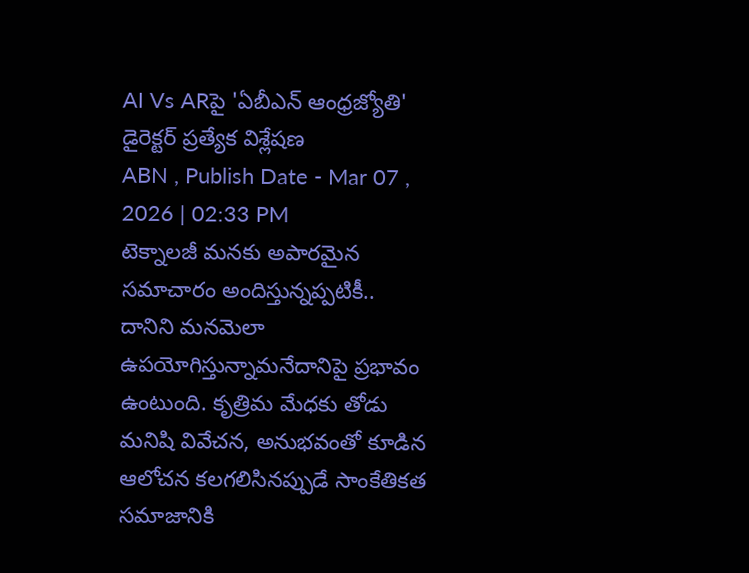AI Vs ARపై 'ఏబీఎన్ ఆంధ్రజ్యోతి' డైరెక్టర్ ప్రత్యేక విశ్లేషణ
ABN , Publish Date - Mar 07 , 2026 | 02:33 PM
టెక్నాలజీ మనకు అపారమైన సమాచారం అందిస్తున్నప్పటికీ.. దానిని మనమెలా ఉపయోగిస్తున్నామనేదానిపై ప్రభావం ఉంటుంది. కృత్రిమ మేధకు తోడు మనిషి వివేచన, అనుభవంతో కూడిన ఆలోచన కలగలిసినప్పుడే సాంకేతికత సమాజానికి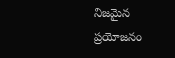నిజమైన ప్రయోజనం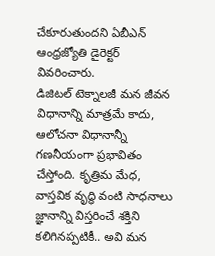చేకూరుతుందని ఏబీఎన్ ఆంధ్రజ్యోతి డైరెక్టర్ వివరించారు.
డిజిటల్ టెక్నాలజీ మన జీవన విధానాన్ని మాత్రమే కాదు, ఆలోచనా విధానాన్నీ గణనీయంగా ప్రభావితం చేస్తోంది. కృత్రిమ మేధ, వాస్తవిక వృద్ధి వంటి సాధనాలు జ్ఞానాన్ని విస్తరించే శక్తిని కలిగినప్పటికీ.. అవి మన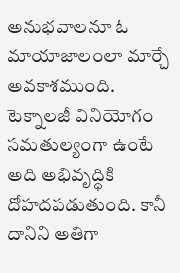అనుభవాలనూ ఓ మాయాజాలంలా మార్చే అవకాశముంది. టెక్నాలజీ వినియోగం సమతుల్యంగా ఉంటే అది అభివృద్ధికి దోహదపడుతుంది. కానీ దానిని అతిగా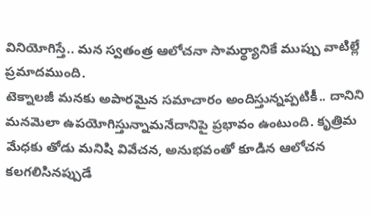వినియోగిస్తే.. మన స్వతంత్ర ఆలోచనా సామర్థ్యానికే ముప్పు వాటిల్లే ప్రమాదముంది.
టెక్నాలజీ మనకు అపారమైన సమాచారం అందిస్తున్నప్పటికీ.. దానిని మనమెలా ఉపయోగిస్తున్నామనేదానిపై ప్రభావం ఉంటుంది. కృత్రిమ మేధకు తోడు మనిషి వివేచన, అనుభవంతో కూడిన ఆలోచన కలగలిసినప్పుడే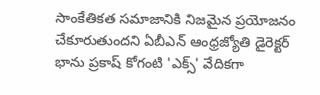సాంకేతికత సమాజానికి నిజమైన ప్రయోజనం చేకూరుతుందని ఏబీఎన్ ఆంధ్రజ్యోతి డైరెక్టర్ భాను ప్రకాష్ కోగంటి 'ఎక్స్' వేదికగా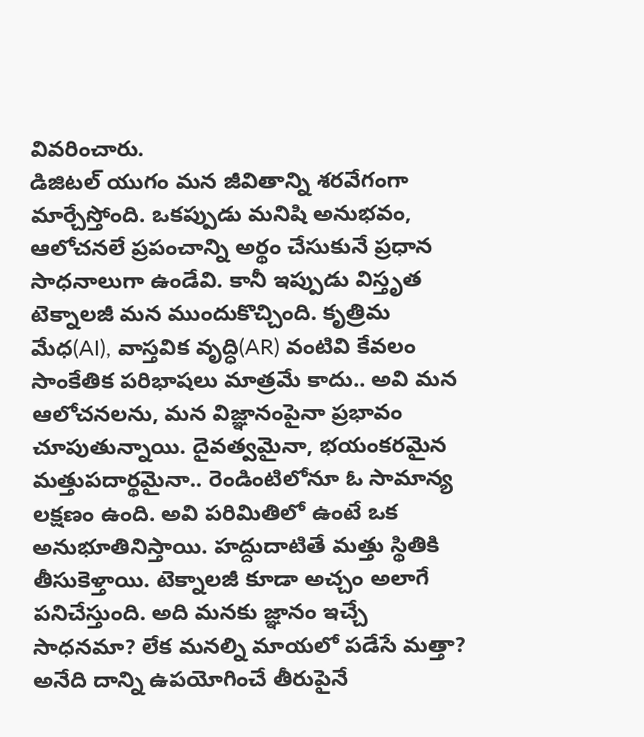వివరించారు.
డిజిటల్ యుగం మన జీవితాన్ని శరవేగంగా మార్చేస్తోంది. ఒకప్పుడు మనిషి అనుభవం, ఆలోచనలే ప్రపంచాన్ని అర్థం చేసుకునే ప్రధాన సాధనాలుగా ఉండేవి. కానీ ఇప్పుడు విస్తృత టెక్నాలజీ మన ముందుకొచ్చింది. కృత్రిమ మేధ(AI), వాస్తవిక వృద్ధి(AR) వంటివి కేవలం సాంకేతిక పరిభాషలు మాత్రమే కాదు.. అవి మన ఆలోచనలను, మన విజ్ఞానంపైనా ప్రభావం చూపుతున్నాయి. దైవత్వమైనా, భయంకరమైన మత్తుపదార్థమైనా.. రెండింటిలోనూ ఓ సామాన్య లక్షణం ఉంది. అవి పరిమితిలో ఉంటే ఒక అనుభూతినిస్తాయి. హద్దుదాటితే మత్తు స్థితికి తీసుకెళ్తాయి. టెక్నాలజీ కూడా అచ్చం అలాగే పనిచేస్తుంది. అది మనకు జ్ఞానం ఇచ్చే సాధనమా? లేక మనల్ని మాయలో పడేసే మత్తా? అనేది దాన్ని ఉపయోగించే తీరుపైనే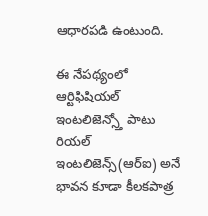ఆధారపడి ఉంటుంది.

ఈ నేపథ్యంలో ఆర్టిఫిషియల్ ఇంటలిజెన్స్తో పాటు రియల్ ఇంటలిజెన్స్(ఆర్ఐ) అనే భావన కూడా కీలకపాత్ర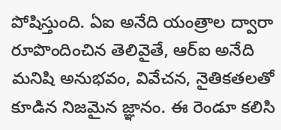పోషిస్తుంది. ఏఐ అనేది యంత్రాల ద్వారా రూపొందించిన తెలివైతే, ఆర్ఐ అనేది మనిషి అనుభవం, వివేచన, నైతికతలతో కూడిన నిజమైన జ్ఞానం. ఈ రెండూ కలిసి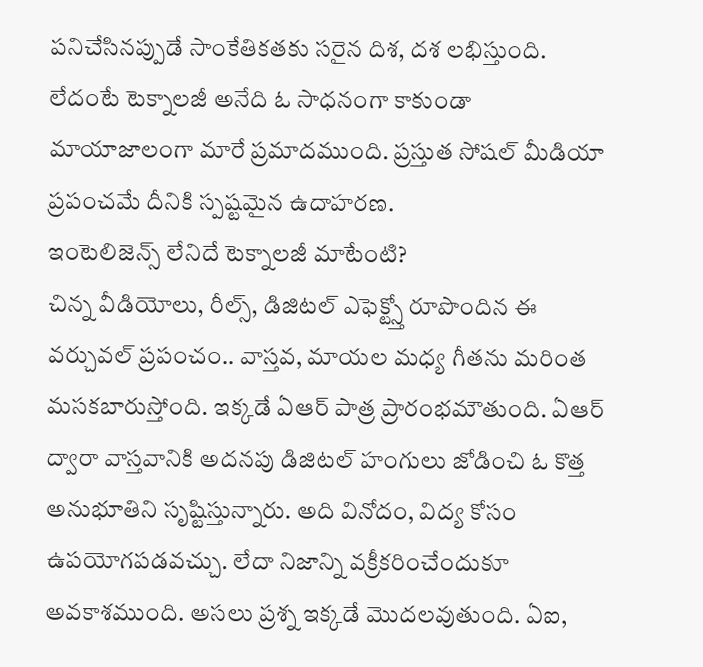పనిచేసినప్పుడే సాంకేతికతకు సరైన దిశ, దశ లభిస్తుంది. లేదంటే టెక్నాలజీ అనేది ఓ సాధనంగా కాకుండా మాయాజాలంగా మారే ప్రమాదముంది. ప్రస్తుత సోషల్ మీడియా ప్రపంచమే దీనికి స్పష్టమైన ఉదాహరణ.
ఇంటెలిజెన్స్ లేనిదే టెక్నాలజీ మాటేంటి?
చిన్న వీడియోలు, రీల్స్, డిజిటల్ ఎఫెక్ట్స్తో రూపొందిన ఈ వర్చువల్ ప్రపంచం.. వాస్తవ, మాయల మధ్య గీతను మరింత మసకబారుస్తోంది. ఇక్కడే ఏఆర్ పాత్ర ప్రారంభమౌతుంది. ఏఆర్ ద్వారా వాస్తవానికి అదనపు డిజిటల్ హంగులు జోడించి ఓ కొత్త అనుభూతిని సృష్టిస్తున్నారు. అది వినోదం, విద్య కోసం ఉపయోగపడవచ్చు. లేదా నిజాన్ని వక్రీకరించేందుకూ అవకాశముంది. అసలు ప్రశ్న ఇక్కడే మొదలవుతుంది. ఏఐ,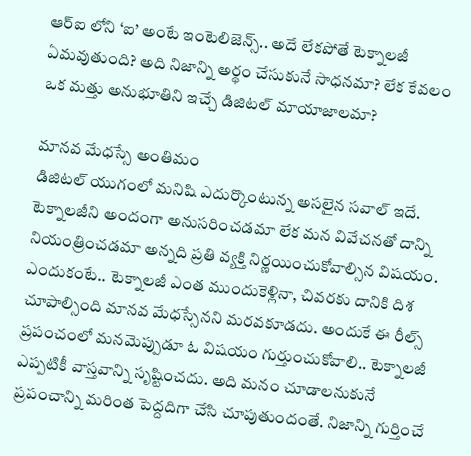ఆర్ఐ లోని ‘ఐ’ అంటే ఇంటెలిజెన్స్.. అదే లేకపోతే టెక్నాలజీ ఏమవుతుంది? అది నిజాన్ని అర్థం చేసుకునే సాధనమా? లేక కేవలం ఒక మత్తు అనుభూతిని ఇచ్చే డిజిటల్ మాయాజాలమా?

మానవ మేధస్సే అంతిమం
డిజిటల్ యుగంలో మనిషి ఎదుర్కొంటున్న అసలైన సవాల్ ఇదే. టెక్నాలజీని అందంగా అనుసరించడమా లేక మన వివేచనతో దాన్ని నియంత్రించడమా అన్నది ప్రతి వ్యక్తి నిర్ణయించుకోవాల్సిన విషయం. ఎందుకంటే.. టెక్నాలజీ ఎంత ముందుకెళ్లినా, చివరకు దానికి దిశ చూపాల్సింది మానవ మేధస్సేనని మరవకూడదు. అందుకే ఈ రీల్స్ ప్రపంచంలో మనమెప్పుడూ ఓ విషయం గుర్తుంచుకోవాలి.. టెక్నాలజీ ఎప్పటికీ వాస్తవాన్ని సృష్టించదు. అది మనం చూడాలనుకునే ప్రపంచాన్ని మరింత పెద్దదిగా చేసి చూపుతుందంతే. నిజాన్ని గుర్తించే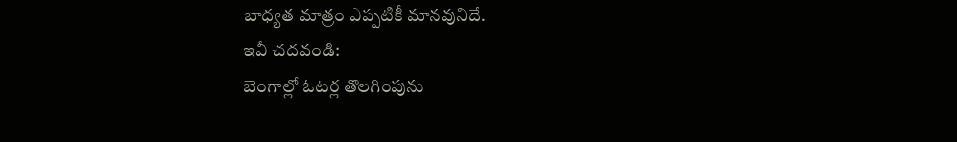బాధ్యత మాత్రం ఎప్పటికీ మానవునిదే.
ఇవీ చదవండి:
బెంగాల్లో ఓటర్ల తొలగింపును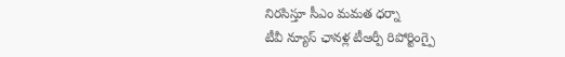నిరసిస్తూ సీఎం మమత ధర్నా
టీవీ న్యూస్ ఛానళ్ల టీఆర్పీ రిపోర్టింగ్పై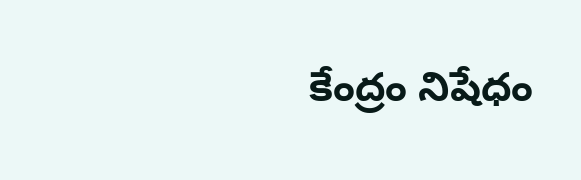కేంద్రం నిషేధం